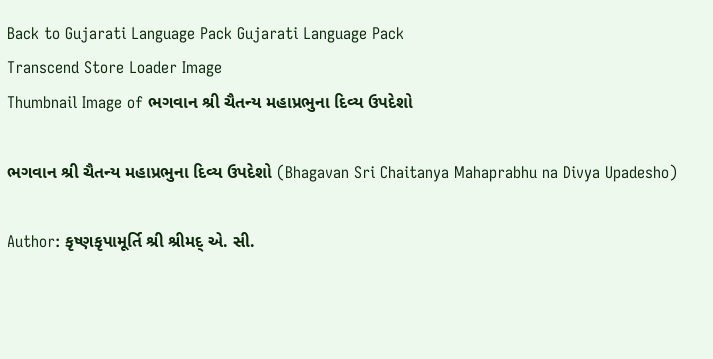Back to Gujarati Language Pack Gujarati Language Pack
Transcend Store Loader Image
Thumbnail Image of ભગવાન શ્રી ચૈતન્ય મહાપ્રભુના દિવ્ય ઉપદેશો

ભગવાન શ્રી ચૈતન્ય મહાપ્રભુના દિવ્ય ઉપદેશો (Bhagavan Sri Chaitanya Mahaprabhu na Divya Upadesho)

Author: કૃષ્ણકૃપામૂર્તિ શ્રી શ્રીમદ્ એ. સી.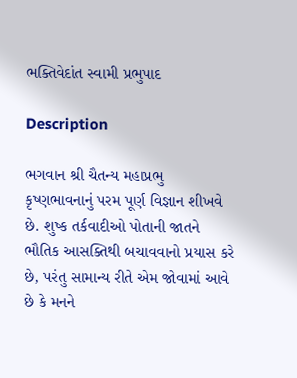ભક્તિવેદાંત સ્વામી પ્રભુપાદ

Description

ભગવાન શ્રી ચૈતન્ય મહાપ્રભુ કૃષ્ણભાવનાનું પરમ પૂર્ણ વિજ્ઞાન શીખવે છે. શુષ્ક તર્કવાદીઓ પોતાની જાતને ભૌતિક આસક્તિથી બચાવવાનો પ્રયાસ કરે છે, પરંતુ સામાન્ય રીતે એમ જોવામાં આવે છે કે મનને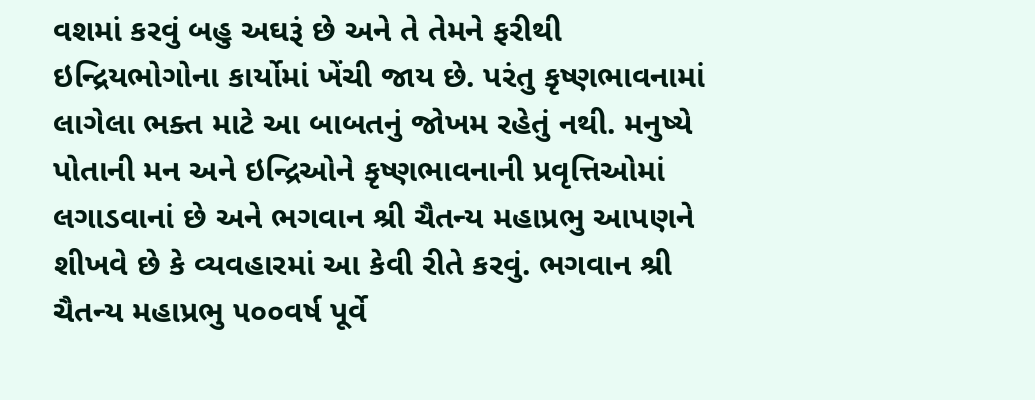વશમાં કરવું બહુ અઘરૂં છે અને તે તેમને ફરીથી ઇન્દ્રિયભોગોના કાર્યોમાં ખેંચી જાય છે. પરંતુ કૃષ્ણભાવનામાં લાગેલા ભક્ત માટે આ બાબતનું જોખમ રહેતું નથી. મનુષ્યે પોતાની મન અને ઇન્દ્રિઓને કૃષ્ણભાવનાની પ્રવૃત્તિઓમાં લગાડવાનાં છે અને ભગવાન શ્રી ચૈતન્ય મહાપ્રભુ આપણને શીખવે છે કે વ્યવહારમાં આ કેવી રીતે કરવું. ભગવાન શ્રી ચૈતન્ય મહાપ્રભુ ૫૦૦વર્ષ પૂર્વે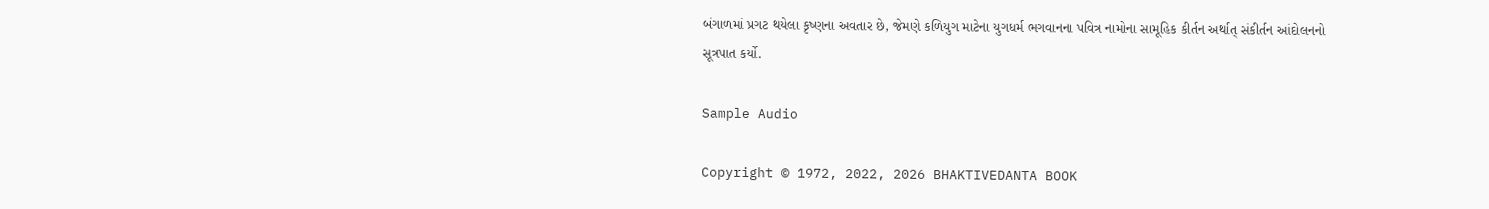બંગાળમાં પ્રગટ થયેલા કૃષ્ણના અવતાર છે, જેમણે કળિયુગ માટેના યુગધર્મ ભગવાનના પવિત્ર નામોના સામૂહિક કીર્તન અર્થાત્ સંકીર્તન આંદોલનનો સૂત્રપાત કર્યો.

Sample Audio

Copyright © 1972, 2022, 2026 BHAKTIVEDANTA BOOK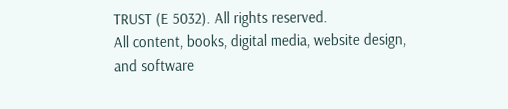TRUST (E 5032). All rights reserved.
All content, books, digital media, website design, and software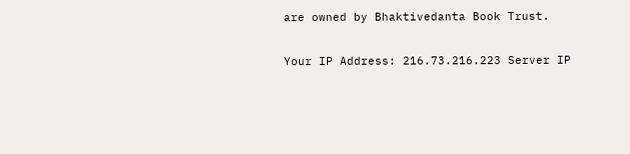are owned by Bhaktivedanta Book Trust.

Your IP Address: 216.73.216.223 Server IP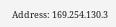Address: 169.254.130.3